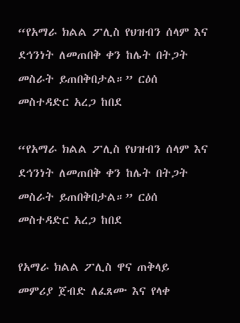“የአማራ ክልል ፖሊስ የህዝብን ሰላም እና ደኅንነት ለመጠበቅ ቀን ከሌት በትጋት መስራት ይጠበቅበታል።” ርዕሰ መስተዳድር አረጋ ከበደ

“የአማራ ክልል ፖሊስ የህዝብን ሰላም እና ደኅንነት ለመጠበቅ ቀን ከሌት በትጋት መስራት ይጠበቅበታል።” ርዕሰ መስተዳድር አረጋ ከበደ

የአማራ ክልል ፖሊስ ዋና ጠቅላይ መምሪያ ጀብድ ለፈጸሙ እና የላቀ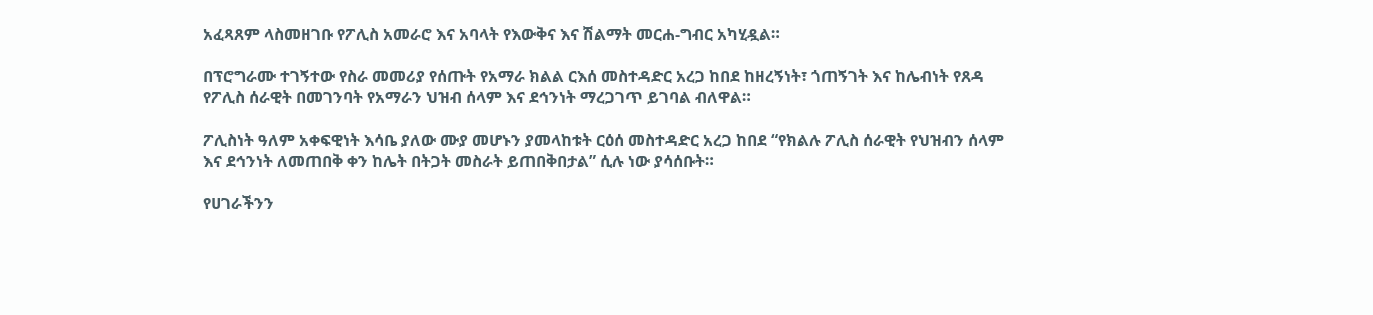አፈጻጸም ላስመዘገቡ የፖሊስ አመራሮ እና አባላት የእውቅና እና ሽልማት መርሐ-ግብር አካሂዷል።

በፕሮግራሙ ተገኝተው የስራ መመሪያ የሰጡት የአማራ ክልል ርእሰ መስተዳድር አረጋ ከበደ ከዘረኝነት፣ ጎጠኝገት እና ከሌብነት የጸዳ የፖሊስ ሰራዊት በመገንባት የአማራን ህዝብ ሰላም እና ደኅንነት ማረጋገጥ ይገባል ብለዋል።

ፖሊስነት ዓለም አቀፍዊነት እሳቤ ያለው ሙያ መሆኑን ያመላከቱት ርዕሰ መስተዳድር አረጋ ከበደ “የክልሉ ፖሊስ ሰራዊት የህዝብን ሰላም እና ደኅንነት ለመጠበቅ ቀን ከሌት በትጋት መስራት ይጠበቅበታል” ሲሉ ነው ያሳሰቡት።

የሀገራችንን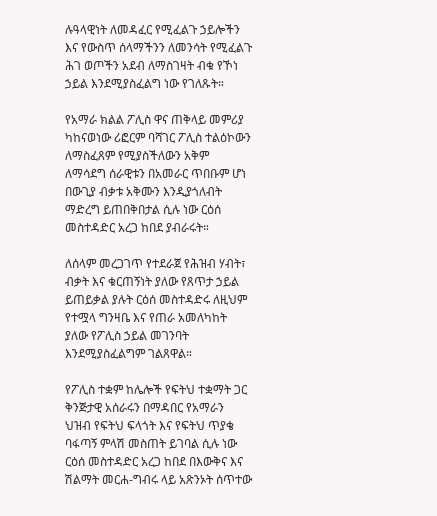ሉዓላዊነት ለመዳፈር የሚፈልጉ ኃይሎችን እና የውስጥ ሰላማችንን ለመንሳት የሚፈልጉ ሕገ ወጦችን አደብ ለማስገዛት ብቁ የኾነ ኃይል እንደሚያስፈልግ ነው የገለጹት።

የአማራ ክልል ፖሊስ ዋና ጠቅላይ መምሪያ ካከናወነው ሪፎርም ባሻገር ፖሊስ ተልዕኮውን ለማስፈጸም የሚያስችለውን አቅም ለማሳደግ ሰራዊቱን በአመራር ጥበቡም ሆነ በውጊያ ብቃቱ አቅሙን እንዲያጎለብት ማድረግ ይጠበቅበታል ሲሉ ነው ርዕሰ መስተዳድር አረጋ ከበደ ያብራሩት።

ለሰላም መረጋገጥ የተደራጀ የሕዝብ ሃብት፣ ብቃት እና ቁርጠኝነት ያለው የጸጥታ ኃይል ይጠይቃል ያሉት ርዕሰ መስተዳድሩ ለዚህም የተሟላ ግንዛቤ እና የጠራ አመለካከት ያለው የፖሊስ ኃይል መገንባት እንደሚያስፈልግም ገልጸዋል።

የፖሊስ ተቋም ከሌሎች የፍትህ ተቋማት ጋር ቅንጅታዊ አሰራሩን በማዳበር የአማራን ህዝብ የፍትህ ፍላጎት እና የፍትህ ጥያቄ ባፋጣኝ ምላሽ መስጠት ይገባል ሲሉ ነው ርዕሰ መስተዳድር አረጋ ከበደ በእውቅና እና ሽልማት መርሐ-ግብሩ ላይ አጽንኦት ሰጥተው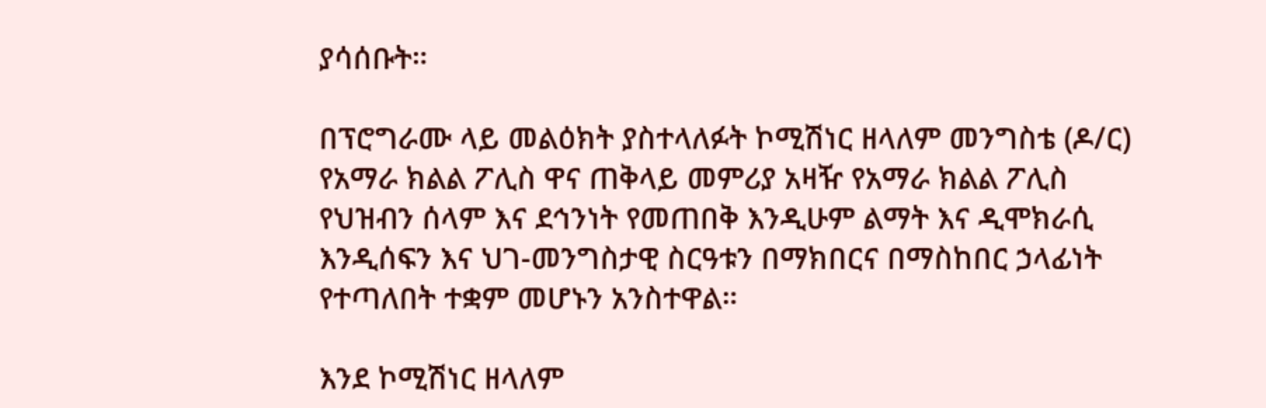ያሳሰቡት።

በፕሮግራሙ ላይ መልዕክት ያስተላለፉት ኮሚሽነር ዘላለም መንግስቴ (ዶ/ር) የአማራ ክልል ፖሊስ ዋና ጠቅላይ መምሪያ አዛዥ የአማራ ክልል ፖሊስ የህዝብን ሰላም እና ደኅንነት የመጠበቅ እንዲሁም ልማት እና ዲሞክራሲ እንዲሰፍን እና ህገ-መንግስታዊ ስርዓቱን በማክበርና በማስከበር ኃላፊነት የተጣለበት ተቋም መሆኑን አንስተዋል።

እንደ ኮሚሽነር ዘላለም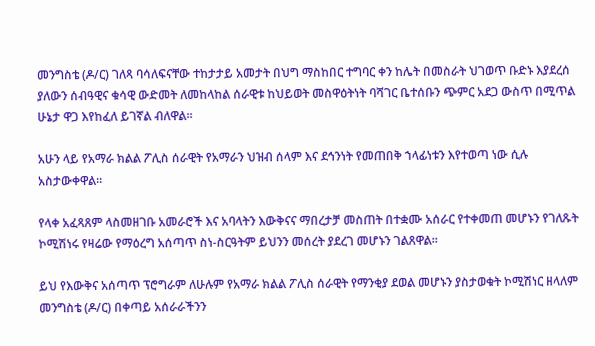መንግስቴ (ዶ/ር) ገለጻ ባሳለፍናቸው ተከታታይ አመታት በህግ ማስከበር ተግባር ቀን ከሌት በመስራት ህገወጥ ቡድኑ እያደረሰ ያለውን ሰብዓዊና ቁሳዊ ውድመት ለመከላከል ሰራዊቱ ከህይወት መስዋዕትነት ባሻገር ቤተሰቡን ጭምር አደጋ ውስጥ በሚጥል ሁኔታ ዋጋ እየከፈለ ይገኛል ብለዋል።

አሁን ላይ የአማራ ክልል ፖሊስ ሰራዊት የአማራን ህዝብ ሰላም እና ደኅንነት የመጠበቅ ኀላፊነቱን እየተወጣ ነው ሲሉ አስታውቀዋል።

የላቀ አፈጻጸም ላስመዘገቡ አመራሮች እና አባላትን እውቅናና ማበረታቻ መስጠት በተቋሙ አሰራር የተቀመጠ መሆኑን የገለጹት ኮሚሽነሩ የዛሬው የማዕረግ አሰጣጥ ስነ-ስርዓትም ይህንን መሰረት ያደረገ መሆኑን ገልጸዋል።

ይህ የእውቅና አሰጣጥ ፕሮግራም ለሁሉም የአማራ ክልል ፖሊስ ሰራዊት የማንቂያ ደወል መሆኑን ያስታወቁት ኮሚሽነር ዘላለም መንግስቴ (ዶ/ር) በቀጣይ አሰራራችንን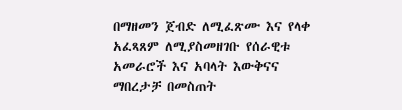በማዘመን ጀብድ ለሚፈጽሙ እና የላቀ አፈጻጸም ለሚያስመዘገቡ የሰራዊቱ አመራሮች እና አባላት እውቅናና ማበረታቻ በመስጠት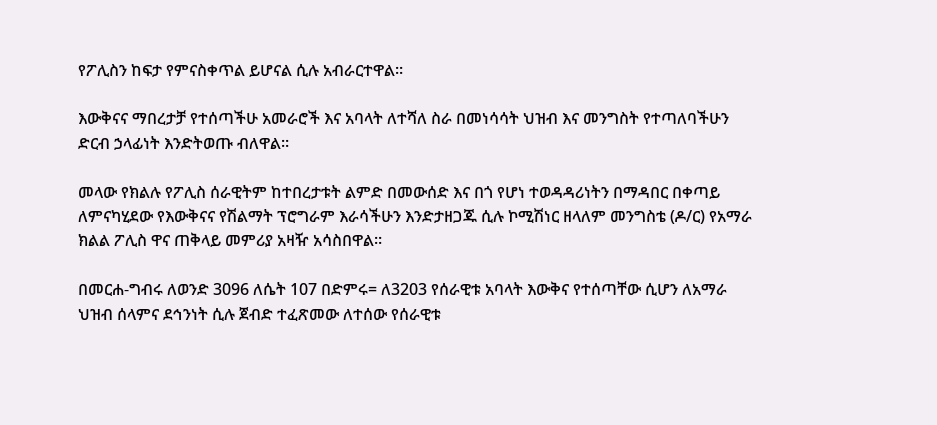የፖሊስን ከፍታ የምናስቀጥል ይሆናል ሲሉ አብራርተዋል።

እውቅናና ማበረታቻ የተሰጣችሁ አመራሮች እና አባላት ለተሻለ ስራ በመነሳሳት ህዝብ እና መንግስት የተጣለባችሁን ድርብ ኃላፊነት እንድትወጡ ብለዋል።

መላው የክልሉ የፖሊስ ሰራዊትም ከተበረታቱት ልምድ በመውሰድ እና በጎ የሆነ ተወዳዳሪነትን በማዳበር በቀጣይ ለምናካሂደው የእውቅናና የሽልማት ፕሮግራም እራሳችሁን እንድታዘጋጁ ሲሉ ኮሚሽነር ዘላለም መንግስቴ (ዶ/ር) የአማራ ክልል ፖሊስ ዋና ጠቅላይ መምሪያ አዛዥ አሳስበዋል።

በመርሐ-ግብሩ ለወንድ 3096 ለሴት 107 በድምሩ= ለ3203 የሰራዊቱ አባላት እውቅና የተሰጣቸው ሲሆን ለአማራ ህዝብ ሰላምና ደኅንነት ሲሉ ጀብድ ተፈጽመው ለተሰው የሰራዊቱ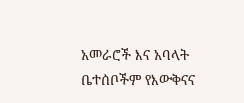አመራሮች እና አባላት ቤተሰቦችም የእውቅናና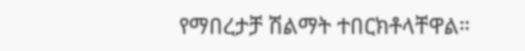የማበረታቻ ሽልማት ተበርክቶላቸዋል።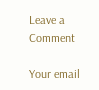Leave a Comment

Your email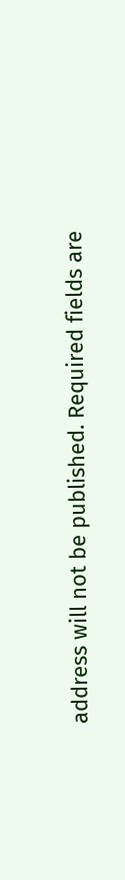address will not be published. Required fields are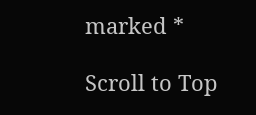marked *

Scroll to Top